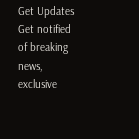Get Updates
Get notified of breaking news, exclusive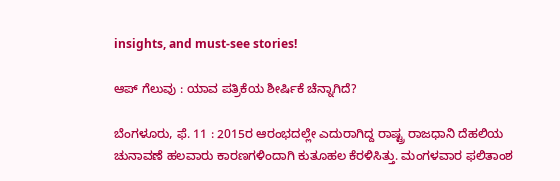insights, and must-see stories!

ಆಪ್ ಗೆಲುವು : ಯಾವ ಪತ್ರಿಕೆಯ ಶೀರ್ಷಿಕೆ ಚೆನ್ನಾಗಿದೆ?

ಬೆಂಗಳೂರು, ಫೆ. 11 : 2015ರ ಆರಂಭದಲ್ಲೇ ಎದುರಾಗಿದ್ದ ರಾಷ್ಟ್ರ ರಾಜಧಾನಿ ದೆಹಲಿಯ ಚುನಾವಣೆ ಹಲವಾರು ಕಾರಣಗಳಿಂದಾಗಿ ಕುತೂಹಲ ಕೆರಳಿಸಿತ್ತು. ಮಂಗಳವಾರ ಫಲಿತಾಂಶ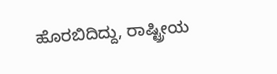ಹೊರಬಿದಿದ್ದು, ರಾಷ್ಟ್ರೀಯ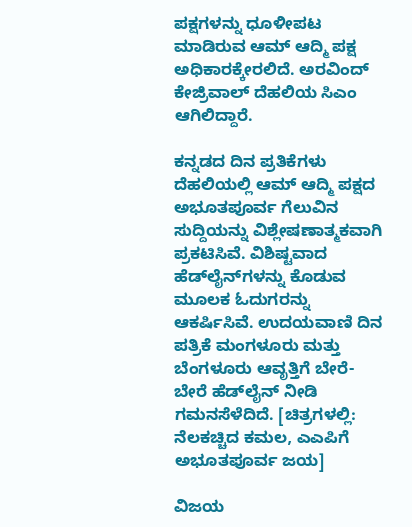ಪಕ್ಷಗಳನ್ನು ಧೂಳೀಪಟ ಮಾಡಿರುವ ಆಮ್‌ ಆದ್ಮಿ ಪಕ್ಷ ಅಧಿಕಾರಕ್ಕೇರಲಿದೆ. ಅರವಿಂದ್ ಕೇಜ್ರಿವಾಲ್ ದೆಹಲಿಯ ಸಿಎಂ ಆಗಿಲಿದ್ದಾರೆ.

ಕನ್ನಡದ ದಿನ ಪ್ರತಿಕೆಗಳು ದೆಹಲಿಯಲ್ಲಿ ಆಮ್ ಆದ್ಮಿ ಪಕ್ಷದ ಅಭೂತಪೂರ್ವ ಗೆಲುವಿನ ಸುದ್ದಿಯನ್ನು ವಿಶ್ಲೇಷಣಾತ್ಮಕವಾಗಿ ಪ್ರಕಟಿಸಿವೆ. ವಿಶಿಷ್ಟವಾದ ಹೆಡ್‌ಲೈನ್‌ಗಳನ್ನು ಕೊಡುವ ಮೂಲಕ ಓದುಗರನ್ನು ಆಕರ್ಷಿಸಿವೆ. ಉದಯವಾಣಿ ದಿನ ಪತ್ರಿಕೆ ಮಂಗಳೂರು ಮತ್ತು ಬೆಂಗಳೂರು ಆವೃತ್ತಿಗೆ ಬೇರೆ-ಬೇರೆ ಹೆಡ್‌ಲೈನ್ ನೀಡಿ ಗಮನಸೆಳೆದಿದೆ. [ಚಿತ್ರಗಳಲ್ಲಿ: ನೆಲಕಚ್ಚಿದ ಕಮಲ, ಎಎಪಿಗೆ ಅಭೂತಪೂರ್ವ ಜಯ]

ವಿಜಯ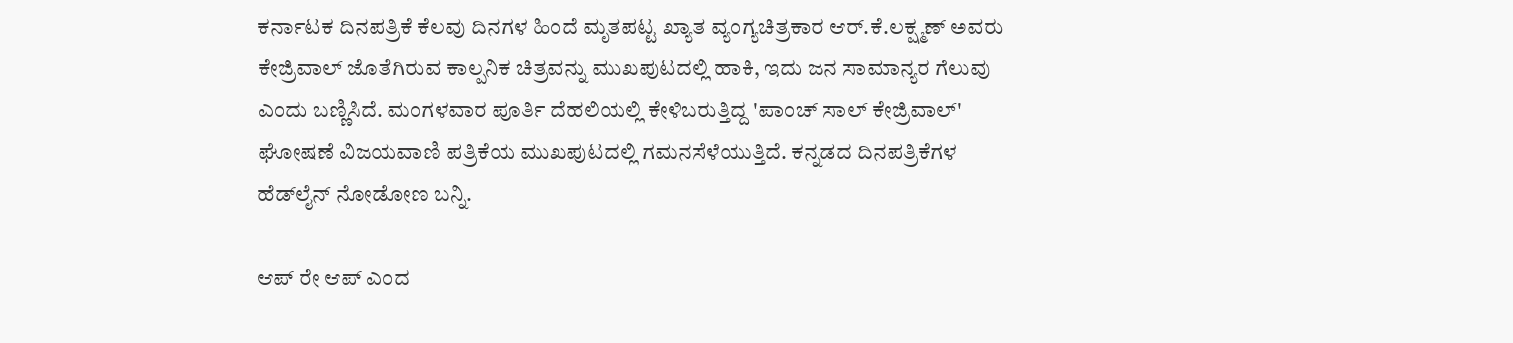ಕರ್ನಾಟಕ ದಿನಪತ್ರಿಕೆ ಕೆಲವು ದಿನಗಳ ಹಿಂದೆ ಮೃತಪಟ್ಟ ಖ್ಯಾತ ವ್ಯಂಗ್ಯಚಿತ್ರಕಾರ ಆರ್.ಕೆ.ಲಕ್ಷ್ಮಣ್ ಅವರು ಕೇಜ್ರಿವಾಲ್ ಜೊತೆಗಿರುವ ಕಾಲ್ಪನಿಕ ಚಿತ್ರವನ್ನು ಮುಖಪುಟದಲ್ಲಿ ಹಾಕಿ, ಇದು ಜನ ಸಾಮಾನ್ಯರ ಗೆಲುವು ಎಂದು ಬಣ್ಣಿಸಿದೆ. ಮಂಗಳವಾರ ಪೂರ್ತಿ ದೆಹಲಿಯಲ್ಲಿ ಕೇಳಿಬರುತ್ತಿದ್ದ 'ಪಾಂಚ್‌ ಸಾಲ್ ಕೇಜ್ರಿವಾಲ್' ಘೋಷಣೆ ವಿಜಯವಾಣಿ ಪತ್ರಿಕೆಯ ಮುಖಪುಟದಲ್ಲಿ ಗಮನಸೆಳೆಯುತ್ತಿದೆ. ಕನ್ನಡದ ದಿನಪತ್ರಿಕೆಗಳ ಹೆಡ್‌ಲೈನ್ ನೋಡೋಣ ಬನ್ನಿ.

ಆಪ್ ರೇ ಆಪ್ ಎಂದ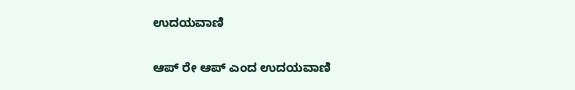ಉದಯವಾಣಿ

ಆಪ್ ರೇ ಆಪ್ ಎಂದ ಉದಯವಾಣಿ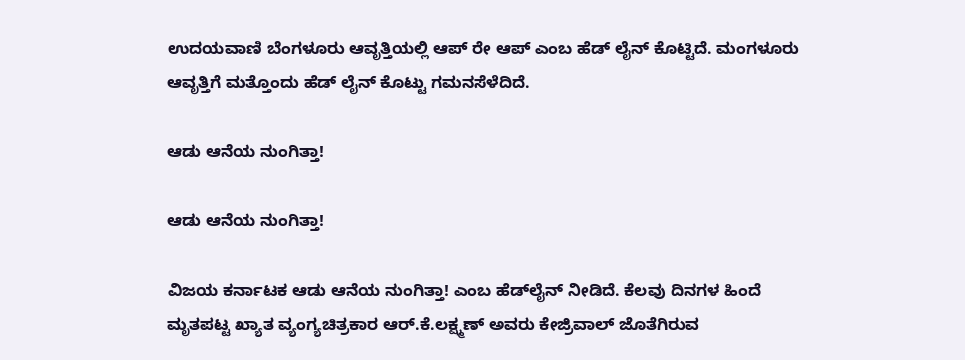ಉದಯವಾಣಿ ಬೆಂಗಳೂರು ಆವೃತ್ತಿಯಲ್ಲಿ ಆಪ್‌ ರೇ ಆಪ್ ಎಂಬ ಹೆಡ್‌ ಲೈನ್ ಕೊಟ್ಟಿದೆ. ಮಂಗಳೂರು ಆವೃತ್ತಿಗೆ ಮತ್ತೊಂದು ಹೆಡ್‌ ಲೈನ್‌ ಕೊಟ್ಟು ಗಮನಸೆಳೆದಿದೆ.

ಆಡು ಆನೆಯ ನುಂಗಿತ್ತಾ!

ಆಡು ಆನೆಯ ನುಂಗಿತ್ತಾ!

ವಿಜಯ ಕರ್ನಾಟಕ ಆಡು ಆನೆಯ ನುಂಗಿತ್ತಾ! ಎಂಬ ಹೆಡ್‌ಲೈನ್ ನೀಡಿದೆ. ಕೆಲವು ದಿನಗಳ ಹಿಂದೆ ಮೃತಪಟ್ಟ ಖ್ಯಾತ ವ್ಯಂಗ್ಯಚಿತ್ರಕಾರ ಆರ್.ಕೆ.ಲಕ್ಷ್ಮಣ್ ಅವರು ಕೇಜ್ರಿವಾಲ್ ಜೊತೆಗಿರುವ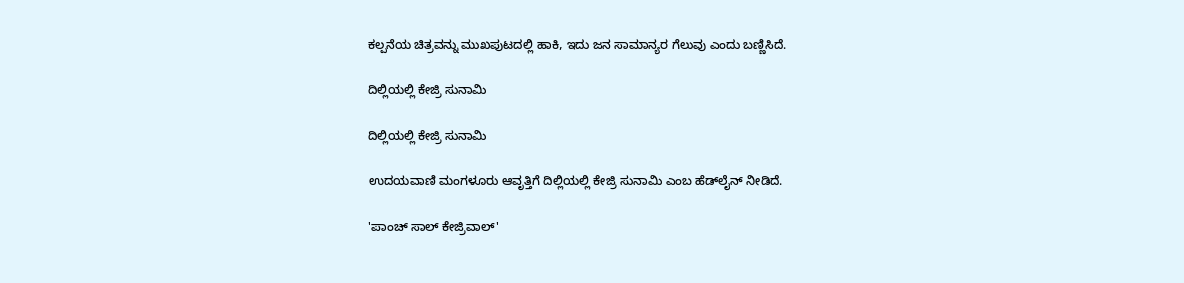ಕಲ್ಪನೆಯ ಚಿತ್ರವನ್ನು ಮುಖಪುಟದಲ್ಲಿ ಹಾಕಿ, ಇದು ಜನ ಸಾಮಾನ್ಯರ ಗೆಲುವು ಎಂದು ಬಣ್ಣಿಸಿದೆ.

ದಿಲ್ಲಿಯಲ್ಲಿ ಕೇಜ್ರಿ ಸುನಾಮಿ

ದಿಲ್ಲಿಯಲ್ಲಿ ಕೇಜ್ರಿ ಸುನಾಮಿ

ಉದಯವಾಣಿ ಮಂಗಳೂರು ಆವೃತ್ತಿಗೆ ದಿಲ್ಲಿಯಲ್ಲಿ ಕೇಜ್ರಿ ಸುನಾಮಿ ಎಂಬ ಹೆಡ್‌ಲೈನ್ ನೀಡಿದೆ.

'ಪಾಂಚ್‌ ಸಾಲ್ ಕೇಜ್ರಿವಾಲ್'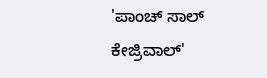'ಪಾಂಚ್‌ ಸಾಲ್ ಕೇಜ್ರಿವಾಲ್'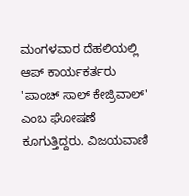ಮಂಗಳವಾರ ದೆಹಲಿಯಲ್ಲಿ ಆಪ್ ಕಾರ್ಯಕರ್ತರು 'ಪಾಂಚ್‌ ಸಾಲ್ ಕೇಜ್ರಿವಾಲ್' ಎಂಬ ಘೋಷಣೆ ಕೂಗುತ್ತಿದ್ದರು. ವಿಜಯವಾಣಿ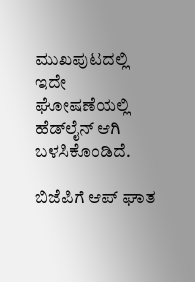ಮುಖಪುಟದಲ್ಲಿ ಇದೇ ಘೋಷಣೆಯಲ್ಲಿ ಹೆಡ್‌ಲೈನ್ ಆಗಿ ಬಳಸಿಕೊಂಡಿದೆ.

ಬಿಜೆಪಿಗೆ ಆಪ್‌ ಘಾತ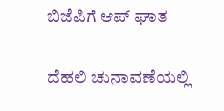ಬಿಜೆಪಿಗೆ ಆಪ್‌ ಘಾತ

ದೆಹಲಿ ಚುನಾವಣೆಯಲ್ಲಿ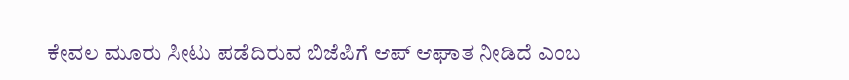ಕೇವಲ ಮೂರು ಸೀಟು ಪಡೆದಿರುವ ಬಿಜೆಪಿಗೆ ಆಪ್‌ ಆಘಾತ ನೀಡಿದೆ ಎಂಬ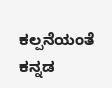ಕಲ್ಪನೆಯಂತೆ ಕನ್ನಡ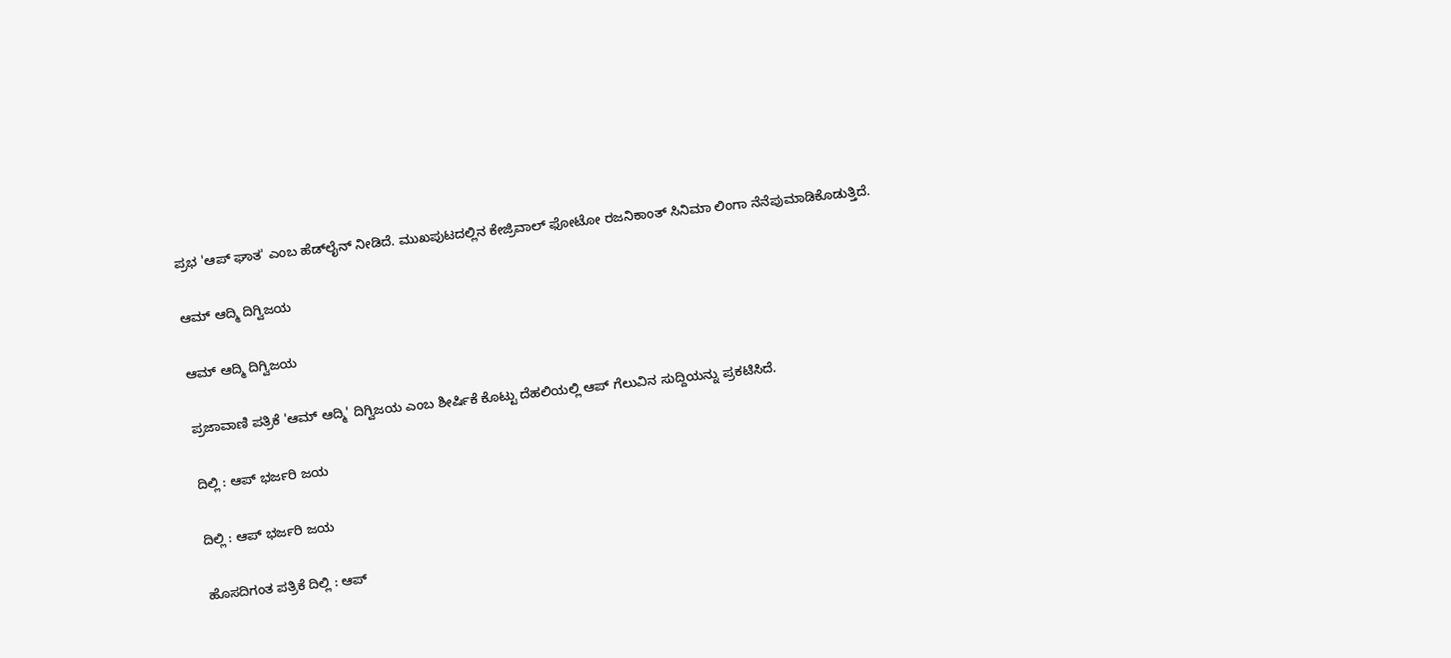ಪ್ರಭ 'ಆಪ್‌ ಘಾತ' ಎಂಬ ಹೆಡ್‌ಲೈನ್ ನೀಡಿದೆ. ಮುಖಪುಟದಲ್ಲಿನ ಕೇಜ್ರಿವಾಲ್ ಫೋಟೋ ರಜನಿಕಾಂತ್ ಸಿನಿಮಾ ಲಿಂಗಾ ನೆನೆಪುಮಾಡಿಕೊಡುತ್ತಿದೆ.

ಆಮ್ ಆದ್ಮಿ ದಿಗ್ವಿಜಯ

ಆಮ್ ಆದ್ಮಿ ದಿಗ್ವಿಜಯ

ಪ್ರಜಾವಾಣಿ ಪತ್ರಿಕೆ 'ಆಮ್‌ ಆದ್ಮಿ' ದಿಗ್ವಿಜಯ ಎಂಬ ಶೀರ್ಷಿಕೆ ಕೊಟ್ಟು ದೆಹಲಿಯಲ್ಲಿ ಆಪ್ ಗೆಲುವಿನ ಸುದ್ದಿಯನ್ನು ಪ್ರಕಟಿಸಿದೆ.

ದಿಲ್ಲಿ : ಆಪ್ ಭರ್ಜರಿ ಜಯ

ದಿಲ್ಲಿ : ಆಪ್ ಭರ್ಜರಿ ಜಯ

ಹೊಸದಿಗಂತ ಪತ್ರಿಕೆ ದಿಲ್ಲಿ : ಆಪ್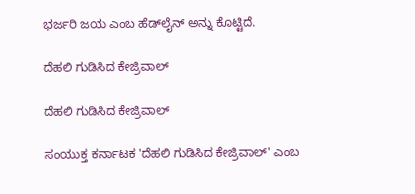ಭರ್ಜರಿ ಜಯ ಎಂಬ ಹೆಡ್‌ಲೈನ್‌ ಅನ್ನು ಕೊಟ್ಟಿದೆ.

ದೆಹಲಿ ಗುಡಿಸಿದ ಕೇಜ್ರಿವಾಲ್

ದೆಹಲಿ ಗುಡಿಸಿದ ಕೇಜ್ರಿವಾಲ್

ಸಂಯುಕ್ತ ಕರ್ನಾಟಕ 'ದೆಹಲಿ ಗುಡಿಸಿದ ಕೇಜ್ರಿವಾಲ್' ಎಂಬ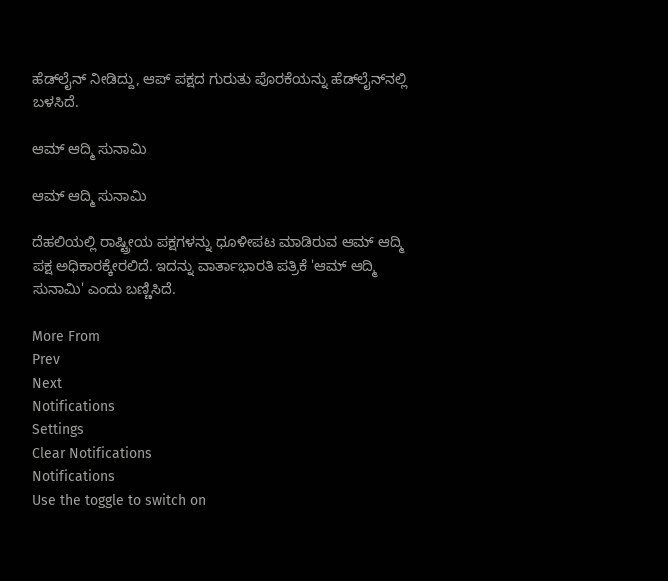ಹೆಡ್‌ಲೈನ್ ನೀಡಿದ್ದು, ಆಪ್ ಪಕ್ಷದ ಗುರುತು ಪೊರಕೆಯನ್ನು ಹೆಡ್‌ಲೈನ್‌ನಲ್ಲಿ ಬಳಸಿದೆ.

ಆಮ್ ಆದ್ಮಿ ಸುನಾಮಿ

ಆಮ್ ಆದ್ಮಿ ಸುನಾಮಿ

ದೆಹಲಿಯಲ್ಲಿ ರಾಷ್ಟ್ರೀಯ ಪಕ್ಷಗಳನ್ನು ಧೂಳೀಪಟ ಮಾಡಿರುವ ಆಮ್‌ ಆದ್ಮಿ ಪಕ್ಷ ಅಧಿಕಾರಕ್ಕೇರಲಿದೆ. ಇದನ್ನು ವಾರ್ತಾಭಾರತಿ ಪತ್ರಿಕೆ 'ಆಮ್ ಆದ್ಮಿ ಸುನಾಮಿ' ಎಂದು ಬಣ್ಣಿಸಿದೆ.

More From
Prev
Next
Notifications
Settings
Clear Notifications
Notifications
Use the toggle to switch on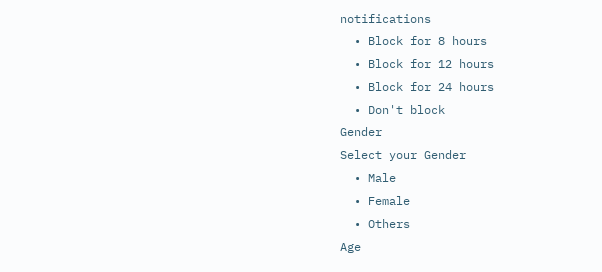notifications
  • Block for 8 hours
  • Block for 12 hours
  • Block for 24 hours
  • Don't block
Gender
Select your Gender
  • Male
  • Female
  • Others
Age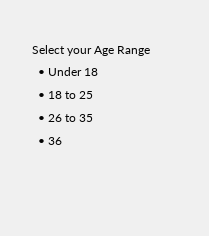Select your Age Range
  • Under 18
  • 18 to 25
  • 26 to 35
  • 36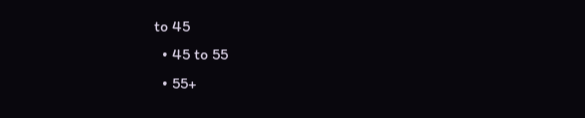to 45
  • 45 to 55
  • 55+